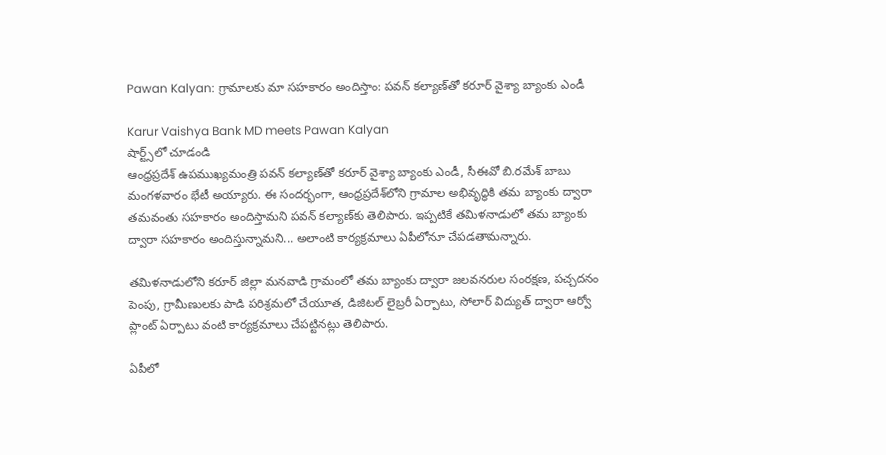Pawan Kalyan: గ్రామాలకు మా సహకారం అందిస్తాం: పవన్ కల్యాణ్‌తో కరూర్ వైశ్యా బ్యాంకు ఎండీ

Karur Vaishya Bank MD meets Pawan Kalyan
షార్ట్స్‌లో చూడండి
ఆంధ్రప్రదేశ్ ఉపముఖ్యమంత్రి పవన్ కల్యాణ్‌తో కరూర్ వైశ్యా బ్యాంకు ఎండీ, సీఈవో బి.రమేశ్ బాబు మంగళవారం భేటీ అయ్యారు. ఈ సందర్భంగా, ఆంధ్రప్రదేశ్‌లోని గ్రామాల అభివృద్ధికి తమ బ్యాంకు ద్వారా తమవంతు సహకారం అందిస్తామని పవన్ కల్యాణ్‌కు తెలిపారు. ఇప్పటికే తమిళనాడులో తమ బ్యాంకు ద్వారా సహకారం అందిస్తున్నామని... అలాంటి కార్యక్రమాలు ఏపీలోనూ చేపడతామన్నారు.

తమిళనాడులోని కరూర్ జిల్లా మనవాడి గ్రామంలో తమ బ్యాంకు ద్వారా జలవనరుల సంరక్షణ, పచ్చదనం పెంపు, గ్రామీణులకు పాడి పరిశ్రమలో చేయూత, డిజిటల్ లైబ్రరీ ఏర్పాటు, సోలార్ విద్యుత్ ద్వారా ఆర్వో ప్లాంట్ ఏర్పాటు వంటి కార్యక్రమాలు చేపట్టినట్లు తెలిపారు.

ఏపీలో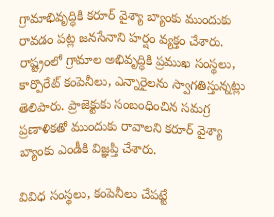గ్రామాభివృద్ధికి కరూర్ వైశ్యా బ్యాంకు ముందుకు రావడం పట్ల జనసేనాని హర్షం వ్యక్తం చేశారు. రాష్ట్రంలో గ్రామాల అభివృద్ధికి ప్రముఖ సంస్థలు, కార్పొరేట్ కంపెనీలు, ఎన్నారైలను స్వాగతిస్తున్నట్లు తెలిపారు. ప్రాజెక్టుకు సంబంధించిన సమగ్ర ప్రణాళికతో ముందుకు రావాలని కరూర్ వైశ్యా బ్యాంకు ఎండీకి విజ్ఞప్తి చేశారు.

వివిధ సంస్థలు, కంపెనీలు చేపట్టే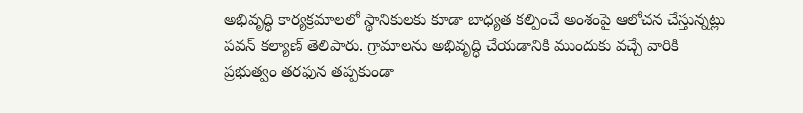అభివృద్ధి కార్యక్రమాలలో స్థానికులకు కూడా బాధ్యత కల్పించే అంశంపై ఆలోచన చేస్తున్నట్లు పవన్ కల్యాణ్ తెలిపారు. గ్రామాలను అభివృద్ధి చేయడానికి ముందుకు వచ్చే వారికి ప్రభుత్వం తరఫున తప్పకుండా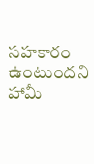సహకారం ఉంటుందని హామీ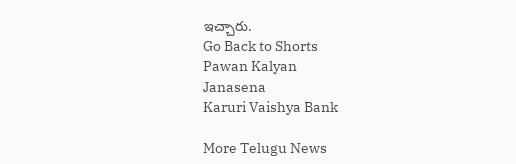ఇచ్చారు.
Go Back to Shorts
Pawan Kalyan
Janasena
Karuri Vaishya Bank

More Telugu News